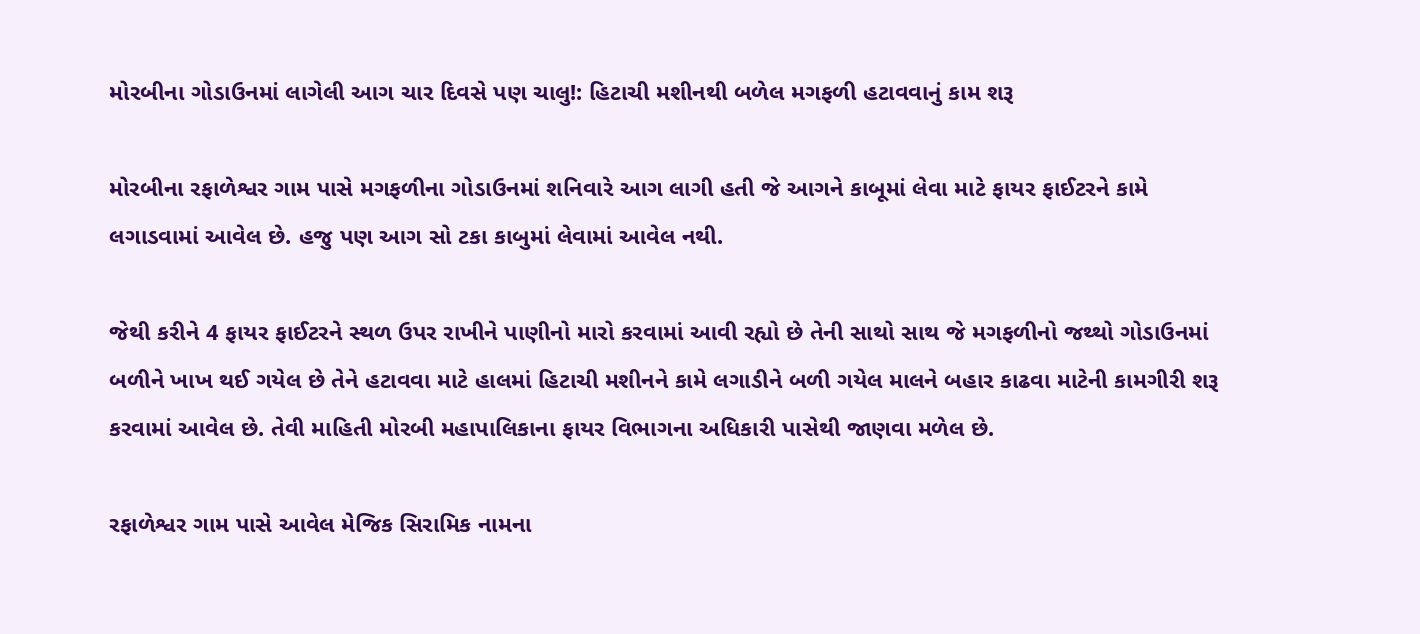મોરબીના ગોડાઉનમાં લાગેલી આગ ચાર દિવસે પણ ચાલુ!: હિટાચી મશીનથી બળેલ મગફળી હટાવવાનું કામ શરૂ

મોરબીના રફાળેશ્વર ગામ પાસે મગફળીના ગોડાઉનમાં શનિવારે આગ લાગી હતી જે આગને કાબૂમાં લેવા માટે ફાયર ફાઈટરને કામે લગાડવામાં આવેલ છે. હજુ પણ આગ સો ટકા કાબુમાં લેવામાં આવેલ નથી.

જેથી કરીને 4 ફાયર ફાઈટરને સ્થળ ઉપર રાખીને પાણીનો મારો કરવામાં આવી રહ્યો છે તેની સાથો સાથ જે મગફળીનો જથ્થો ગોડાઉનમાં બળીને ખાખ થઈ ગયેલ છે તેને હટાવવા માટે હાલમાં હિટાચી મશીનને કામે લગાડીને બળી ગયેલ માલને બહાર કાઢવા માટેની કામગીરી શરૂ કરવામાં આવેલ છે. તેવી માહિતી મોરબી મહાપાલિકાના ફાયર વિભાગના અધિકારી પાસેથી જાણવા મળેલ છે.

રફાળેશ્વર ગામ પાસે આવેલ મેજિક સિરામિક નામના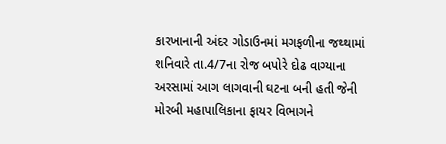કારખાનાની અંદર ગોડાઉનમાં મગફળીના જથ્થામાં શનિવારે તા.4/7ના રોજ બપોરે દોઢ વાગ્યાના અરસામાં આગ લાગવાની ઘટના બની હતી જેની મોરબી મહાપાલિકાના ફાયર વિભાગને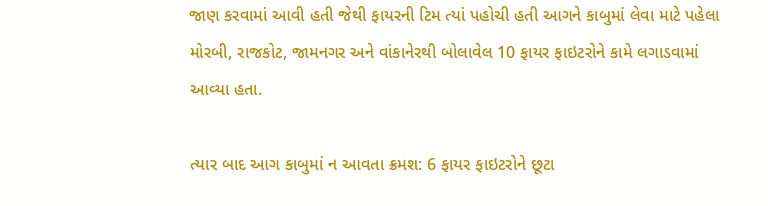જાણ કરવામાં આવી હતી જેથી ફાયરની ટિમ ત્યાં પહોચી હતી આગને કાબુમાં લેવા માટે પહેલા મોરબી, રાજકોટ, જામનગર અને વાંકાનેરથી બોલાવેલ 10 ફાયર ફાઇટરોને કામે લગાડવામાં આવ્યા હતા.

ત્યાર બાદ આગ કાબુમાં ન આવતા ક્રમશ: 6 ફાયર ફાઇટરોને છૂટા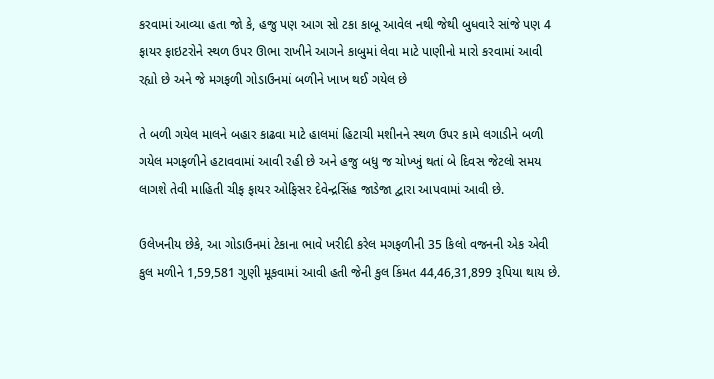કરવામાં આવ્યા હતા જો કે, હજુ પણ આગ સો ટકા કાબૂ આવેલ નથી જેથી બુધવારે સાંજે પણ 4 ફાયર ફાઇટરોને સ્થળ ઉપર ઊભા રાખીને આગને કાબુમાં લેવા માટે પાણીનો મારો કરવામાં આવી રહ્યો છે અને જે મગફળી ગોડાઉનમાં બળીને ખાખ થઈ ગયેલ છે

તે બળી ગયેલ માલને બહાર કાઢવા માટે હાલમાં હિટાચી મશીનને સ્થળ ઉપર કામે લગાડીને બળી ગયેલ મગફળીને હટાવવામાં આવી રહી છે અને હજુ બધુ જ ચોખ્ખું થતાં બે દિવસ જેટલો સમય લાગશે તેવી માહિતી ચીફ ફાયર ઓફિસર દેવેન્દ્રસિંહ જાડેજા દ્વારા આપવામાં આવી છે.

ઉલેખનીય છેકે, આ ગોડાઉનમાં ટેકાના ભાવે ખરીદી કરેલ મગફળીની 35 કિલો વજનની એક એવી કુલ મળીને 1,59,581 ગુણી મૂકવામાં આવી હતી જેની કુલ કિંમત 44,46,31,899 રૂપિયા થાય છે.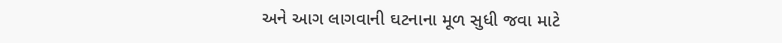અને આગ લાગવાની ઘટનાના મૂળ સુધી જવા માટે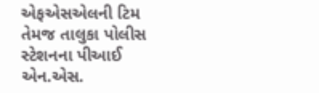એફએસએલની ટિમ તેમજ તાલુકા પોલીસ સ્ટેશનના પીઆઈ એન.એસ.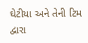ઘેટીયા અને તેની ટિમ દ્વારા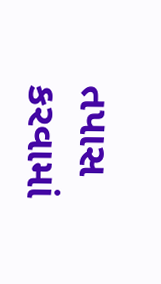તપાસ કરવામાં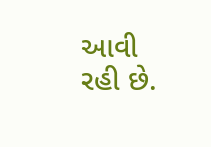આવી રહી છે.